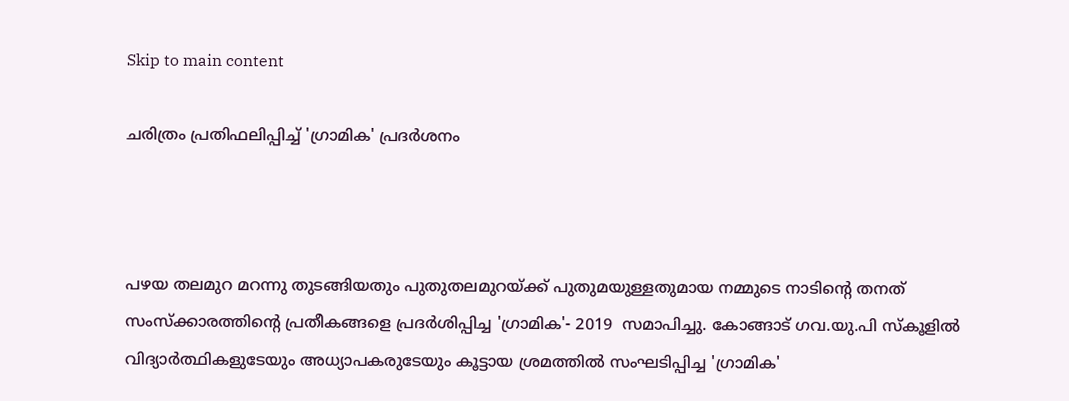Skip to main content

ചരിത്രം പ്രതിഫലിപ്പിച്ച് 'ഗ്രാമിക' പ്രദര്‍ശനം



പഴയ തലമുറ മറന്നു തുടങ്ങിയതും പുതുതലമുറയ്ക്ക് പുതുമയുള്ളതുമായ നമ്മുടെ നാടിന്‍റെ തനത് സംസ്ക്കാരത്തിന്‍റെ പ്രതീകങ്ങളെ പ്രദര്‍ശിപ്പിച്ച 'ഗ്രാമിക'- 2019  സമാപിച്ചു. കോങ്ങാട് ഗവ.യു.പി സ്കൂളില്‍ വിദ്യാര്‍ത്ഥികളുടേയും അധ്യാപകരുടേയും കൂട്ടായ ശ്രമത്തില്‍ സംഘടിപ്പിച്ച 'ഗ്രാമിക'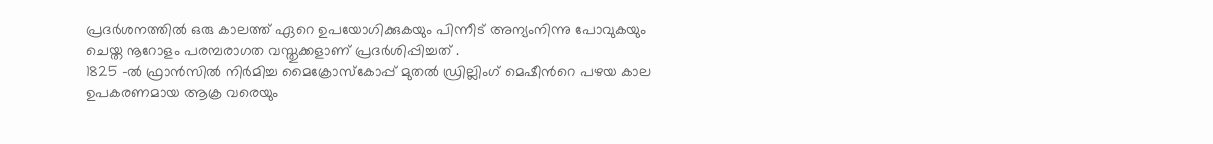പ്രദര്‍ശനത്തില്‍ ഒരു കാലത്ത് ഏറെ ഉപയോഗിക്കുകയും പിന്നീട് അന്യംനിന്നു പോവുകയും ചെയ്ത നൂറോളം പരമ്പരാഗത വസ്തുക്കളാണ് പ്രദര്‍ശിപ്പിച്ചത് .
1825 -ല്‍ ഫ്രാന്‍സില്‍ നിര്‍മിച്ച മൈക്രോസ്കോപ്പ് മുതല്‍ ഡ്രില്ലിംഗ് മെഷീന്‍റെ പഴയ കാല ഉപകരണമായ ആക്ര വരെയും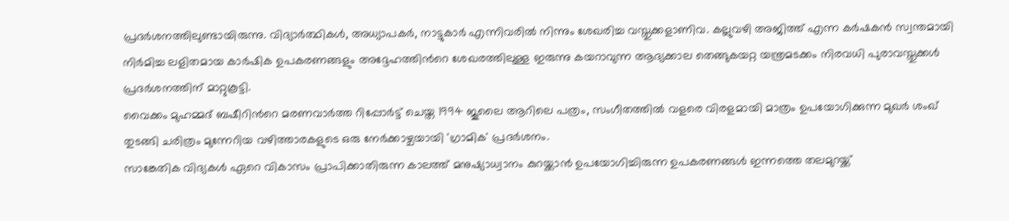പ്രദര്‍ശനത്തിലുണ്ടായിരുന്നു. വിദ്യാര്‍ത്ഥികള്‍, അധ്യാപകര്‍, നാട്ടുകാര്‍ എന്നിവരില്‍ നിന്നും ശേഖരിച്ച വസ്തുക്കളാണിവ. കല്ലുവഴി അജിത്ത് എന്ന കര്‍ഷകന്‍ സ്വന്തമായി നിര്‍മിച്ച ലളിതമായ കാര്‍ഷിക ഉപകരണങ്ങളും അദ്ദേഹത്തിന്‍റെ ശേഖരത്തിലുള്ള ഇരുന്നു കയറാവുന്ന ആദ്യക്കാല തെങ്ങുകയറ്റ യന്ത്രമടക്കം നിരവധി പുരാവസ്തുക്കള്‍ പ്രദര്‍ശനത്തിന് മാറ്റുകൂട്ടി.
വൈക്കം മുഹമ്മദ് ബഷീറിന്‍റെ മരണവാര്‍ത്ത റിപ്പോര്‍ട്ട് ചെയ്ത 1994 ജൂലൈ ആറിലെ പത്രം, സംഗീതത്തില്‍ വളരെ വിരളമായി മാത്രം ഉപയോഗിക്കുന്ന മുഖര്‍ ശംഖ് തുടങ്ങി ചരിത്രം മുന്നേറിയ വഴിത്താരകളുടെ ഒരു നേര്‍ക്കാഴ്ചയായി 'ഗ്രാമിക' പ്രദര്‍ശനം.
സാങ്കേതിക വിദ്യകള്‍ ഏറെ വികാസം പ്രാപിക്കാതിരുന്ന കാലത്ത് മനുഷ്യാധ്വാനം കുറയ്ക്കാന്‍ ഉപയോഗിച്ചിരുന്ന ഉപകരണങ്ങള്‍ ഇന്നത്തെ തലമുറയ്ക്ക്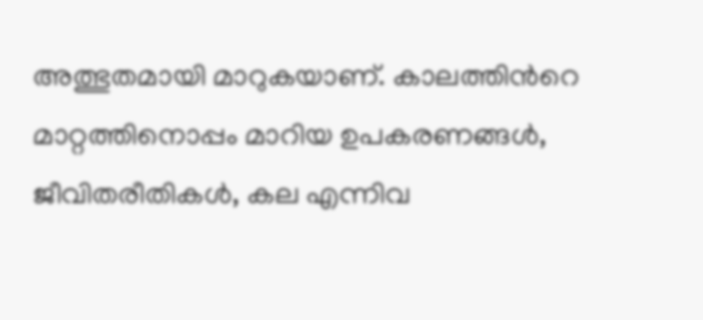അത്ഭുതമായി മാറുകയാണ്. കാലത്തിന്‍റെ മാറ്റത്തിനൊപ്പം മാറിയ ഉപകരണങ്ങള്‍, ജീവിതരീതികള്‍, കല എന്നിവ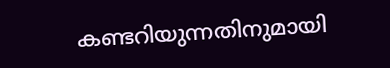കണ്ടറിയുന്നതിനുമായി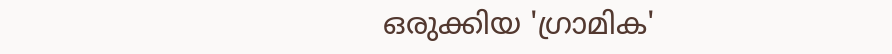ഒരുക്കിയ 'ഗ്രാമിക'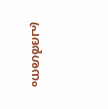പ്രദര്‍ശനം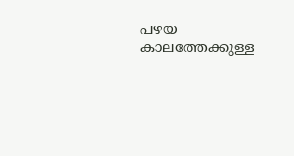പഴയ കാലത്തേക്കുള്ള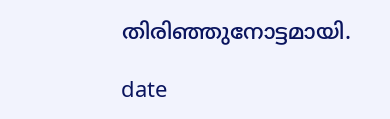തിരിഞ്ഞുനോട്ടമായി.

date